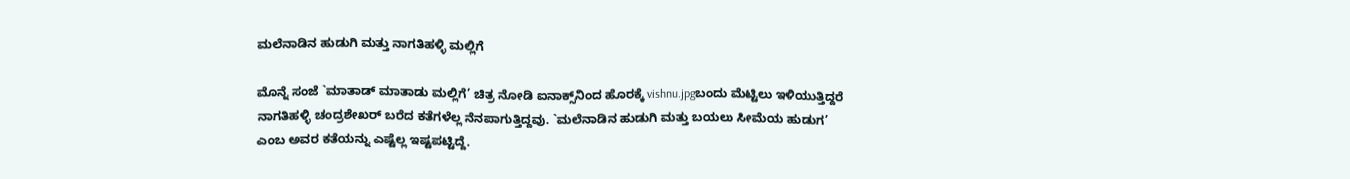ಮಲೆನಾಡಿನ ಹುಡುಗಿ ಮತ್ತು ನಾಗತಿಹಳ್ಳಿ ಮಲ್ಲಿಗೆ

ಮೊನ್ನೆ ಸಂಜೆ `ಮಾತಾಡ್‌ ಮಾತಾಡು ಮಲ್ಲಿಗೆ’ ಚಿತ್ರ ನೋಡಿ ಐನಾಕ್ಸ್‌ನಿಂದ ಹೊರಕ್ಕೆ vishnu.jpgಬಂದು ಮೆಟ್ಟಿಲು ಇಳಿಯುತ್ತಿದ್ದರೆ ನಾಗತಿಹಳ್ಳಿ ಚಂದ್ರಶೇಖರ್‌ ಬರೆದ ಕತೆಗಳೆಲ್ಲ ನೆನಪಾಗುತ್ತಿದ್ದವು. `ಮಲೆನಾಡಿನ ಹುಡುಗಿ ಮತ್ತು ಬಯಲು ಸೀಮೆಯ ಹುಡುಗ’ ಎಂಬ ಅವರ ಕತೆಯನ್ನು ಎಷ್ಟೆಲ್ಲ ಇಷ್ಟಪಟ್ಟಿದ್ದೆ.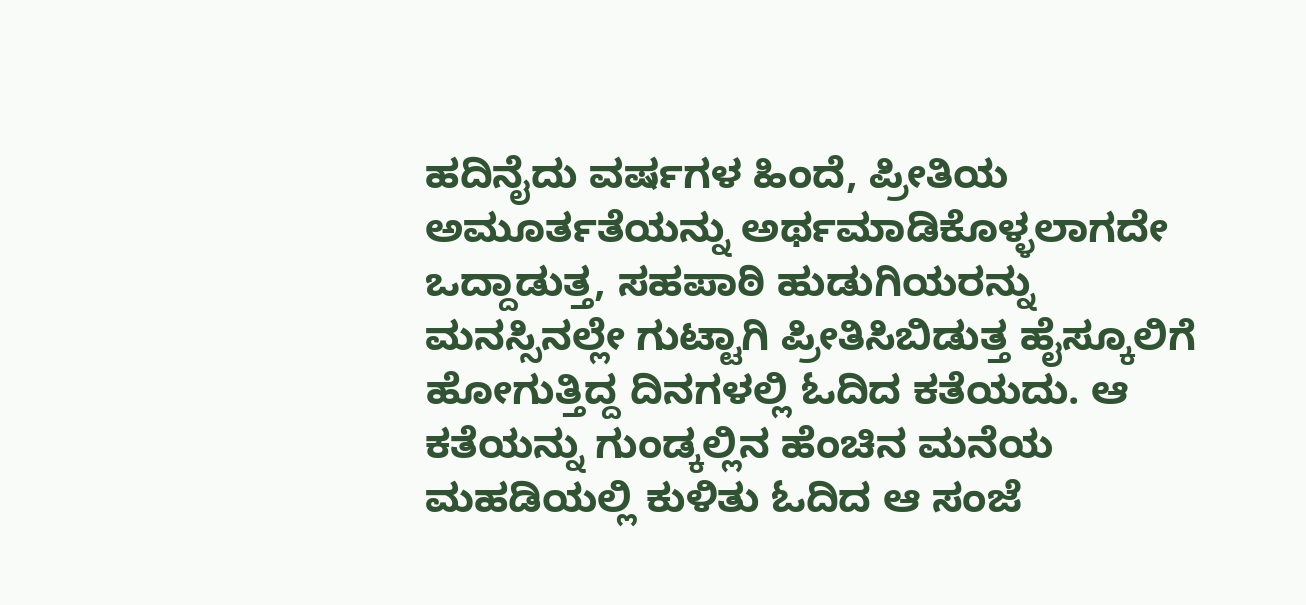ಹದಿನೈದು ವರ್ಷಗಳ ಹಿಂದೆ, ಪ್ರೀತಿಯ ಅಮೂರ್ತತೆಯನ್ನು ಅರ್ಥಮಾಡಿಕೊಳ್ಳಲಾಗದೇ ಒದ್ದಾಡುತ್ತ, ಸಹಪಾಠಿ ಹುಡುಗಿಯರನ್ನು ಮನಸ್ಸಿನಲ್ಲೇ ಗುಟ್ಟಾಗಿ ಪ್ರೀತಿಸಿಬಿಡುತ್ತ ಹೈಸ್ಕೂಲಿಗೆ ಹೋಗುತ್ತಿದ್ದ ದಿನಗಳಲ್ಲಿ ಓದಿದ ಕತೆಯದು. ಆ ಕತೆಯನ್ನು ಗುಂಡ್ಕಲ್ಲಿನ ಹೆಂಚಿನ ಮನೆಯ ಮಹಡಿಯಲ್ಲಿ ಕುಳಿತು ಓದಿದ ಆ ಸಂಜೆ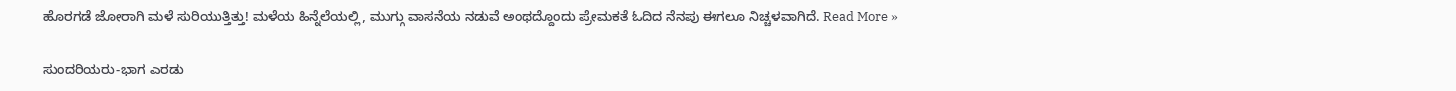ಹೊರಗಡೆ ಜೋರಾಗಿ ಮಳೆ ಸುರಿಯುತ್ತಿತ್ತು! ಮಳೆಯ ಹಿನ್ನೆಲೆಯಲ್ಲಿ, ಮುಗ್ಗು ವಾಸನೆಯ ನಡುವೆ ಅಂಥದ್ದೊಂದು ಪ್ರೇಮಕತೆ ಓದಿದ ನೆನಪು ಈಗಲೂ ನಿಚ್ಚಳವಾಗಿದೆ. Read More »

ಸುಂದರಿಯರು-ಭಾಗ ಎರಡು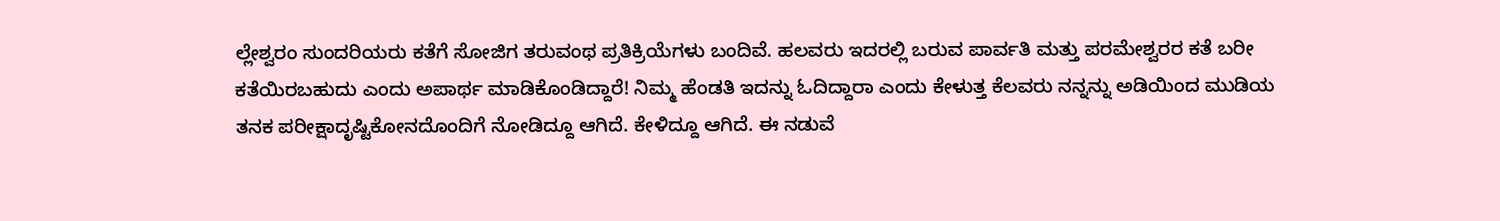ಲ್ಲೇಶ್ವರಂ ಸುಂದರಿಯರು ಕತೆಗೆ ಸೋಜಿಗ ತರುವಂಥ ಪ್ರತಿಕ್ರಿಯೆಗಳು ಬಂದಿವೆ. ಹಲವರು ಇದರಲ್ಲಿ ಬರುವ ಪಾರ್ವತಿ ಮತ್ತು ಪರಮೇಶ್ವರರ ಕತೆ ಬರೀ ಕತೆಯಿರಬಹುದು ಎಂದು ಅಪಾರ್ಥ ಮಾಡಿಕೊಂಡಿದ್ದಾರೆ! ನಿಮ್ಮ ಹೆಂಡತಿ ಇದನ್ನು ಓದಿದ್ದಾರಾ ಎಂದು ಕೇಳುತ್ತ ಕೆಲವರು ನನ್ನನ್ನು ಅಡಿಯಿಂದ ಮುಡಿಯ ತನಕ ಪರೀಕ್ಷಾದೃಷ್ಟಿಕೋನದೊಂದಿಗೆ ನೋಡಿದ್ದೂ ಆಗಿದೆ. ಕೇಳಿದ್ದೂ ಆಗಿದೆ. ಈ ನಡುವೆ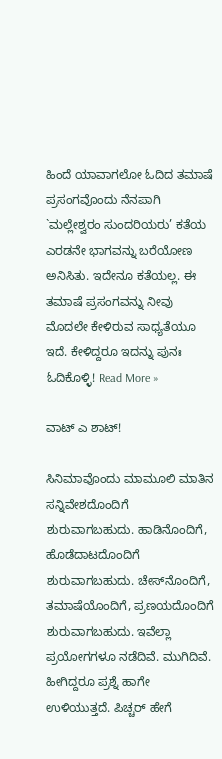ಹಿಂದೆ ಯಾವಾಗಲೋ ಓದಿದ ತಮಾಷೆ ಪ್ರಸಂಗವೊಂದು ನೆನಪಾಗಿ `ಮಲ್ಲೇಶ್ವರಂ ಸುಂದರಿಯರು’ ಕತೆಯ ಎರಡನೇ ಭಾಗವನ್ನು ಬರೆಯೋಣ ಅನಿಸಿತು. ಇದೇನೂ ಕತೆಯಲ್ಲ. ಈ ತಮಾಷೆ ಪ್ರಸಂಗವನ್ನು ನೀವು ಮೊದಲೇ ಕೇಳಿರುವ ಸಾಧ್ಯತೆಯೂ ಇದೆ. ಕೇಳಿದ್ದರೂ ಇದನ್ನು ಪುನಃ ಓದಿಕೊಳ್ಳಿ! Read More »

ವಾಟ್‌ ಎ ಶಾಟ್‌!

ಸಿನಿಮಾವೊಂದು ಮಾಮೂಲಿ ಮಾತಿನ ಸನ್ನಿವೇಶದೊಂದಿಗೆ ಶುರುವಾಗಬಹುದು. ಹಾಡಿನೊಂದಿಗೆ, ಹೊಡೆದಾಟದೊಂದಿಗೆ ಶುರುವಾಗಬಹುದು. ಚೇಸ್‌ನೊಂದಿಗೆ, ತಮಾಷೆಯೊಂದಿಗೆ, ಪ್ರಣಯದೊಂದಿಗೆ ಶುರುವಾಗಬಹುದು. ಇವೆಲ್ಲಾ ಪ್ರಯೋಗಗಳೂ ನಡೆದಿವೆ. ಮುಗಿದಿವೆ. ಹೀಗಿದ್ದರೂ ಪ್ರಶ್ನೆ ಹಾಗೇ ಉಳಿಯುತ್ತದೆ. ಪಿಚ್ಚರ್‌ ಹೇಗೆ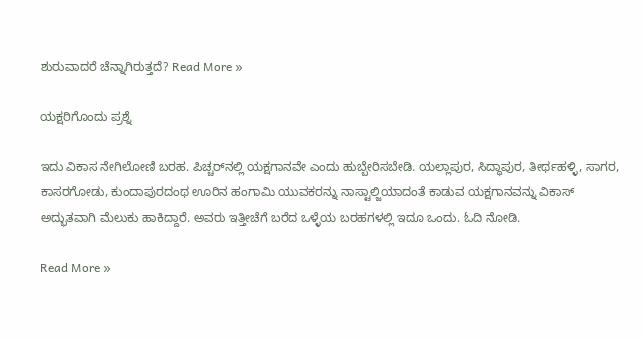ಶುರುವಾದರೆ ಚೆನ್ನಾಗಿರುತ್ತದೆ? Read More »

ಯಕ್ಷರಿಗೊಂದು ಪ್ರಶ್ನೆ

ಇದು ವಿಕಾಸ ನೇಗಿಲೋಣಿ ಬರಹ. ಪಿಚ್ಚರ್‌ನಲ್ಲಿ ಯಕ್ಷಗಾನವೇ ಎಂದು ಹುಬ್ಬೇರಿಸಬೇಡಿ. ಯಲ್ಲಾಪುರ, ಸಿದ್ಧಾಪುರ, ತೀರ್ಥಹಳ್ಳಿ, ಸಾಗರ, ಕಾಸರಗೋಡು, ಕುಂದಾಪುರದಂಥ ಊರಿನ ಹಂಗಾಮಿ ಯುವಕರನ್ನು ನಾಸ್ಟಾಲ್ಜಿಯಾದಂತೆ ಕಾಡುವ ಯಕ್ಷಗಾನವನ್ನು ವಿಕಾಸ್‌ ಅದ್ಭುತವಾಗಿ ಮೆಲುಕು ಹಾಕಿದ್ದಾರೆ. ಅವರು ಇತ್ತೀಚೆಗೆ ಬರೆದ ಒಳ್ಳೆಯ ಬರಹಗಳಲ್ಲಿ ಇದೂ ಒಂದು. ಓದಿ ನೋಡಿ.

Read More »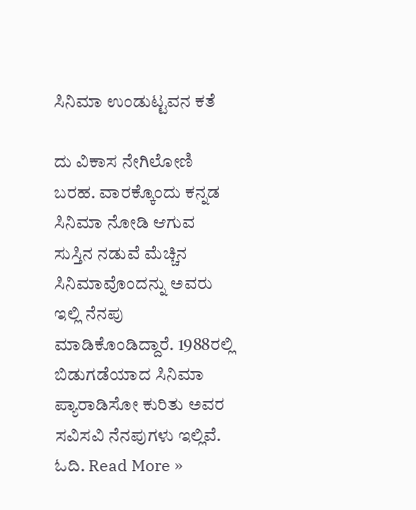ಸಿನಿಮಾ ಉಂಡುಟ್ಟವನ ಕತೆ

ದು ವಿಕಾಸ ನೇಗಿಲೋಣಿ ಬರಹ. ವಾರಕ್ಕೊಂದು ಕನ್ನಡ ಸಿನಿಮಾ ನೋಡಿ ಆಗುವ ಸುಸ್ತಿನ ನಡುವೆ ಮೆಚ್ಚಿನ ಸಿನಿಮಾವೊಂದನ್ನು ಅವರು ಇಲ್ಲಿ ನೆನಪು ಮಾಡಿಕೊಂಡಿದ್ದಾರೆ. 1988ರಲ್ಲಿ ಬಿಡುಗಡೆಯಾದ ಸಿನಿಮಾ ಪ್ಯಾರಾಡಿಸೋ ಕುರಿತು ಅವರ ಸವಿಸವಿ ನೆನಪುಗಳು ಇಲ್ಲಿವೆ. ಓದಿ. Read More »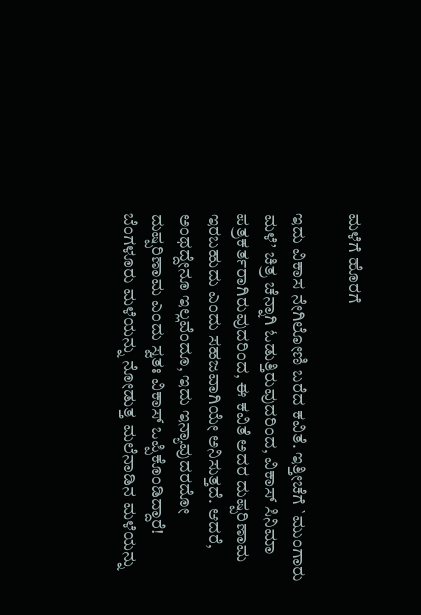ಮಳೆಗೆ ಹೊರಗೆ

ಇದು ವಿಕಾಸ ನೇಗಿಲೋಣಿ ಬರೆದ ಕವಿತೆ. ಇತ್ತೀಚೆಗೆ `ಮುಂಗಾರು ಮಳೆ’ ಚಿತ್ರ ಚೆನ್ನಾಗಿ ಓಡುತ್ತಿರುವುದರಿಂದ, ವಿಕಾಸ್‌ ಸಿನಿಮಾ ಪತ್ರಕರ್ತರಾಗಿರುವುದರಿಂದ, ಈ ಕವಿತೆ ಅದರ ದುಷ್ಪರಿಣಾಮ ಇರಬಹುದು ಎಂದು ಸಹಜವಾಗಿಯೇ ಅನಿಸುತ್ತದೆ. ಆದರೆ, ಅಂಥದ್ದೇನೂ ಇಲ್ಲವೆಂದೂ, ಇದು ಇನ್ಯಾವುದರದೋ ದುಷ್ಪರಿಣಾಮ ಎಂದು ಸ್ವತಃ ವಿಕಾಸ್‌ ಒಪ್ಪಿಕೊಂಡಿದ್ದಾರೆ! ಬೆಂಗಳೂರು ಮಳೆಯನ್ನು ನೋಡುತ್ತ ಮಲೆನಾಡಿನ ಮಳೆಯನ್ನು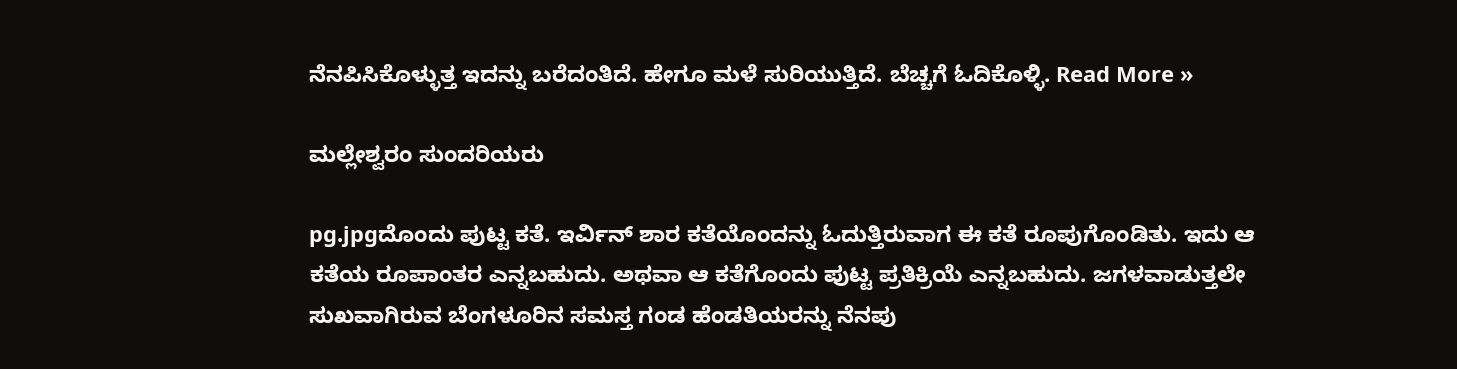ನೆನಪಿಸಿಕೊಳ್ಳುತ್ತ ಇದನ್ನು ಬರೆದಂತಿದೆ. ಹೇಗೂ ಮಳೆ ಸುರಿಯುತ್ತಿದೆ. ಬೆಚ್ಚಗೆ ಓದಿಕೊಳ್ಳಿ. Read More »

ಮಲ್ಲೇಶ್ವರಂ ಸುಂದರಿಯರು

pg.jpgದೊಂದು ಪುಟ್ಟ ಕತೆ. ಇರ್ವಿನ್‌ ಶಾರ ಕತೆಯೊಂದನ್ನು ಓದುತ್ತಿರುವಾಗ ಈ ಕತೆ ರೂಪುಗೊಂಡಿತು. ಇದು ಆ ಕತೆಯ ರೂಪಾಂತರ ಎನ್ನಬಹುದು. ಅಥವಾ ಆ ಕತೆಗೊಂದು ಪುಟ್ಟ ಪ್ರತಿಕ್ರಿಯೆ ಎನ್ನಬಹುದು. ಜಗಳವಾಡುತ್ತಲೇ ಸುಖವಾಗಿರುವ ಬೆಂಗಳೂರಿನ ಸಮಸ್ತ ಗಂಡ ಹೆಂಡತಿಯರನ್ನು ನೆನಪು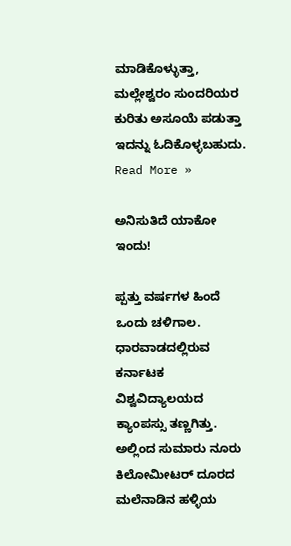ಮಾಡಿಕೊಳ್ಳುತ್ತಾ, ಮಲ್ಲೇಶ್ವರಂ ಸುಂದರಿಯರ ಕುರಿತು ಅಸೂಯೆ ಪಡುತ್ತಾ ಇದನ್ನು ಓದಿಕೊಳ್ಳಬಹುದು. Read More »

ಅನಿಸುತಿದೆ ಯಾಕೋ ಇಂದು!

ಪ್ಪತ್ತು ವರ್ಷಗಳ ಹಿಂದೆ ಒಂದು ಚಳಿಗಾಲ. ಧಾರವಾಡದಲ್ಲಿರುವ ಕರ್ನಾಟಕ ವಿಶ್ವವಿದ್ಯಾಲಯದ ಕ್ಯಾಂಪಸ್ಸು ತಣ್ಣಗಿತ್ತು. ಅಲ್ಲಿಂದ ಸುಮಾರು ನೂರು ಕಿಲೋಮೀಟರ್‌ ದೂರದ ಮಲೆನಾಡಿನ ಹಳ್ಳಿಯ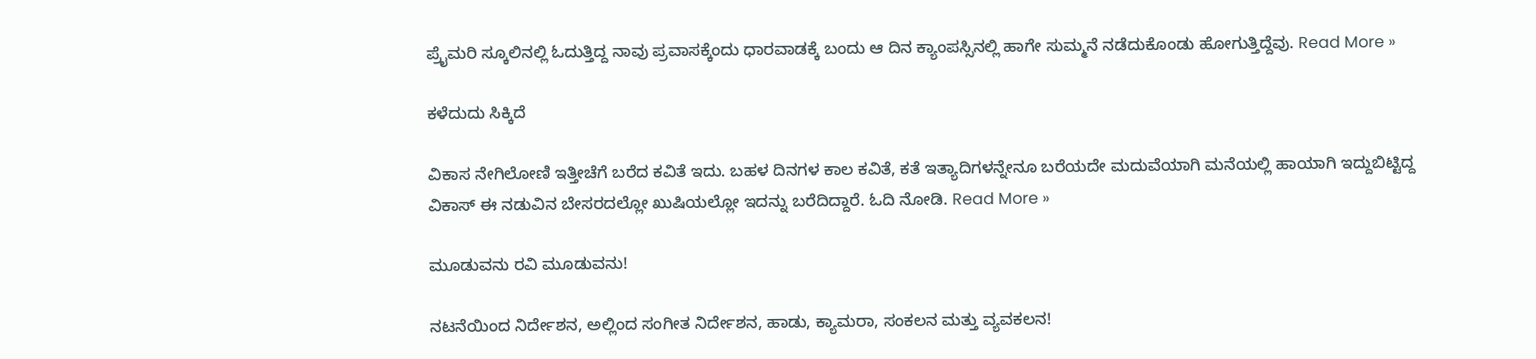ಪ್ರೈಮರಿ ಸ್ಕೂಲಿನಲ್ಲಿ ಓದುತ್ತಿದ್ದ ನಾವು ಪ್ರವಾಸಕ್ಕೆಂದು ಧಾರವಾಡಕ್ಕೆ ಬಂದು ಆ ದಿನ ಕ್ಯಾಂಪಸ್ಸಿನಲ್ಲಿ ಹಾಗೇ ಸುಮ್ಮನೆ ನಡೆದುಕೊಂಡು ಹೋಗುತ್ತಿದ್ದೆವು. Read More »

ಕಳೆದುದು ಸಿಕ್ಕಿದೆ

ವಿಕಾಸ ನೇಗಿಲೋಣಿ ಇತ್ತೀಚೆಗೆ ಬರೆದ ಕವಿತೆ ಇದು. ಬಹಳ ದಿನಗಳ ಕಾಲ ಕವಿತೆ, ಕತೆ ಇತ್ಯಾದಿಗಳನ್ನೇನೂ ಬರೆಯದೇ ಮದುವೆಯಾಗಿ ಮನೆಯಲ್ಲಿ ಹಾಯಾಗಿ ಇದ್ದುಬಿಟ್ಟಿದ್ದ ವಿಕಾಸ್‌ ಈ ನಡುವಿನ ಬೇಸರದಲ್ಲೋ ಖುಷಿಯಲ್ಲೋ ಇದನ್ನು ಬರೆದಿದ್ದಾರೆ. ಓದಿ ನೋಡಿ. Read More »

ಮೂಡುವನು ರವಿ ಮೂಡುವನು!

ನಟನೆಯಿಂದ ನಿರ್ದೇಶನ, ಅಲ್ಲಿಂದ ಸಂಗೀತ ನಿರ್ದೇಶನ, ಹಾಡು, ಕ್ಯಾಮರಾ, ಸಂಕಲನ ಮತ್ತು ವ್ಯವಕಲನ!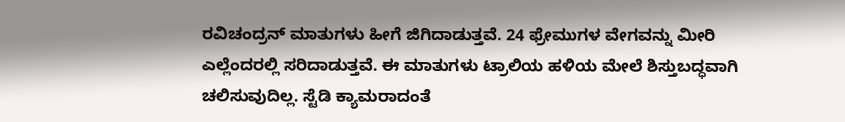ರವಿಚಂದ್ರನ್‌ ಮಾತುಗಳು ಹೀಗೆ ಜಿಗಿದಾಡುತ್ತವೆ. 24 ಫ್ರೇಮುಗಳ ವೇಗವನ್ನು ಮೀರಿ ಎಲ್ಲೆಂದರಲ್ಲಿ ಸರಿದಾಡುತ್ತವೆ. ಈ ಮಾತುಗಳು ಟ್ರಾಲಿಯ ಹಳಿಯ ಮೇಲೆ ಶಿಸ್ತುಬದ್ಧವಾಗಿ ಚಲಿಸುವುದಿಲ್ಲ. ಸ್ಟೆಡಿ ಕ್ಯಾಮರಾದಂತೆ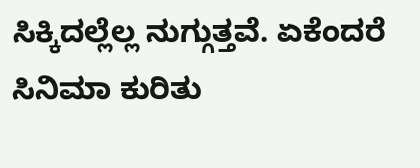ಸಿಕ್ಕಿದಲ್ಲೆಲ್ಲ ನುಗ್ಗುತ್ತವೆ. ಏಕೆಂದರೆ ಸಿನಿಮಾ ಕುರಿತು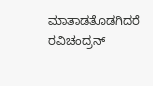ಮಾತಾಡತೊಡಗಿದರೆ ರವಿಚಂದ್ರನ್‌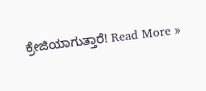ಕ್ರೇಜಿಯಾಗುತ್ತಾರೆ! Read More »